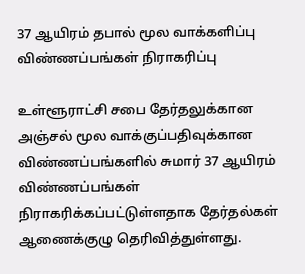37 ஆயிரம் தபால் மூல வாக்களிப்பு விண்ணப்பங்கள் நிராகரிப்பு

உள்ளூராட்சி சபை தேர்தலுக்கான அஞ்சல் மூல வாக்குப்பதிவுக்கான விண்ணப்பங்களில் சுமார் 37 ஆயிரம் விண்ணப்பங்கள் நிராகரிக்கப்பட்டுள்ளதாக தேர்தல்கள் ஆணைக்குழு தெரிவித்துள்ளது.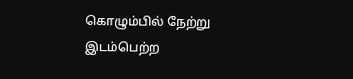கொழும்பில் நேற்று இடம்பெற்ற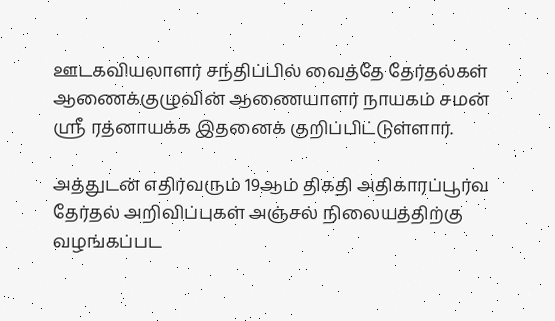ஊடகவியலாளர் சந்திப்பில் வைத்தே தேர்தல்கள் ஆணைக்குழுவின் ஆணையாளர் நாயகம் சமன் ஸ்ரீ ரத்னாயக்க இதனைக் குறிப்பிட்டுள்ளார்.

அத்துடன் எதிர்வரும் 19ஆம் திகதி அதிகாரப்பூர்வ தேர்தல் அறிவிப்புகள் அஞ்சல் நிலையத்திற்கு வழங்கப்பட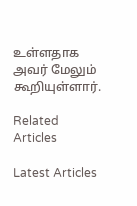உள்ளதாக அவர் மேலும் கூறியுள்ளார்.

Related Articles

Latest Articles